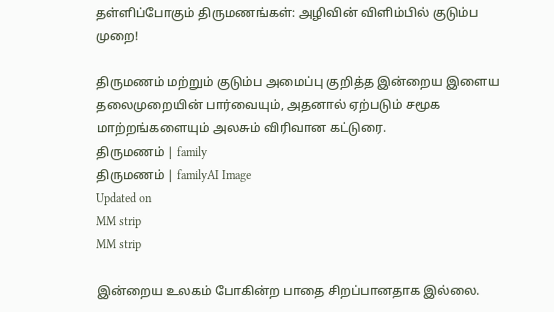தள்ளிப்போகும் திருமணங்கள்: அழிவின் விளிம்பில் குடும்ப முறை!

திருமணம் மற்றும் குடும்ப அமைப்பு குறித்த இன்றைய இளைய தலைமுறையின் பார்வையும், அதனால் ஏற்படும் சமூக மாற்றங்களையும் அலசும் விரிவான கட்டுரை.
திருமணம் | family
திருமணம் | familyAI Image
Updated on
MM strip
MM strip

இன்றைய உலகம் போகின்ற பாதை சிறப்பானதாக இல்லை.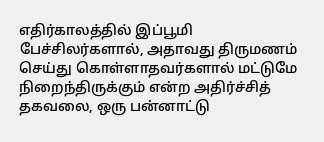எதிர்காலத்தில் இப்பூமி பேச்சிலர்களால், அதாவது திருமணம் செய்து கொள்ளாதவர்களால் மட்டுமே நிறைந்திருக்கும் என்ற அதிர்ச்சித் தகவலை, ஒரு பன்னாட்டு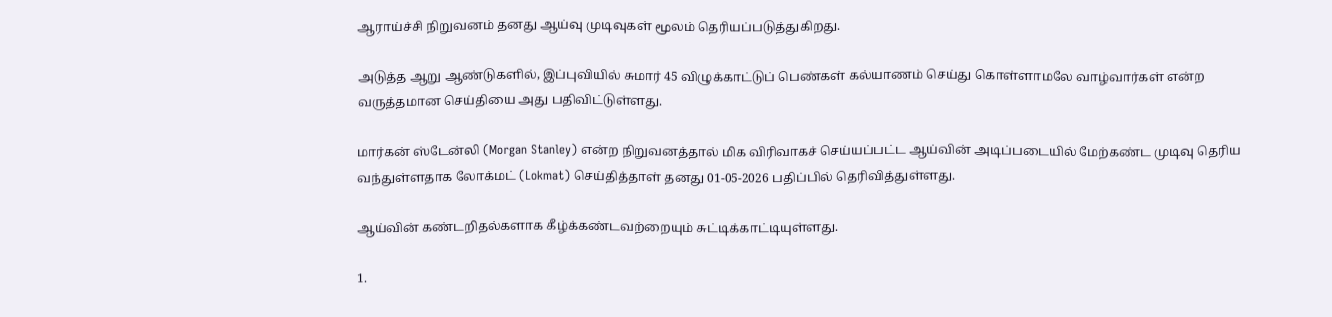ஆராய்ச்சி நிறுவனம் தனது ஆய்வு முடிவுகள் மூலம் தெரியப்படுத்துகிறது.

அடுத்த ஆறு ஆண்டுகளில், இப்புவியில் சுமார் 45 விழுக்காட்டுப் பெண்கள் கல்யாணம் செய்து கொள்ளாமலே வாழ்வார்கள் என்ற வருத்தமான செய்தியை அது பதிவிட்டுள்ளது.

மார்கன் ஸ்டேன்லி (Morgan Stanley) என்ற நிறுவனத்தால் மிக விரிவாகச் செய்யப்பட்ட ஆய்வின் அடிப்படையில் மேற்கண்ட முடிவு தெரிய வந்துள்ளதாக லோக்மட் (Lokmat) செய்தித்தாள் தனது 01-05-2026 பதிப்பில் தெரிவித்துள்ளது.

ஆய்வின் கண்டறிதல்களாக கீழ்க்கண்டவற்றையும் சுட்டிக்காட்டியுள்ளது.

1.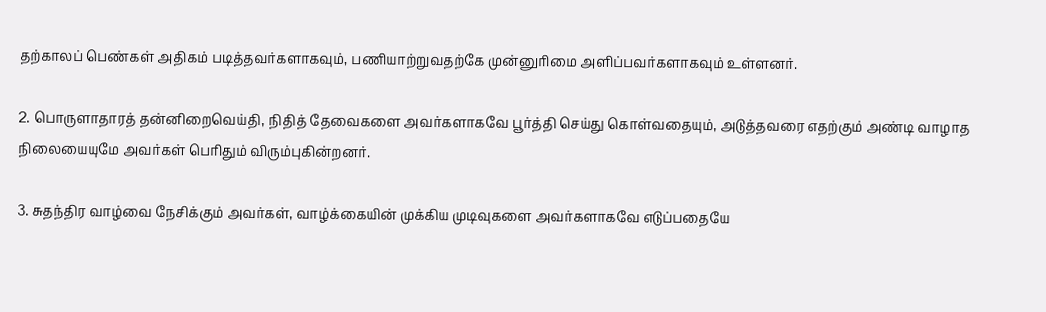தற்காலப் பெண்கள் அதிகம் படித்தவர்களாகவும், பணியாற்றுவதற்கே முன்னுரிமை அளிப்பவர்களாகவும் உள்ளனர்.

2. பொருளாதாரத் தன்னிறைவெய்தி, நிதித் தேவைகளை அவர்களாகவே பூர்த்தி செய்து கொள்வதையும், அடுத்தவரை எதற்கும் அண்டி வாழாத நிலையையுமே அவர்கள் பெரிதும் விரும்புகின்றனர்.

3. சுதந்திர வாழ்வை நேசிக்கும் அவர்கள், வாழ்க்கையின் முக்கிய முடிவுகளை அவர்களாகவே எடுப்பதையே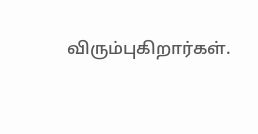விரும்புகிறார்கள்.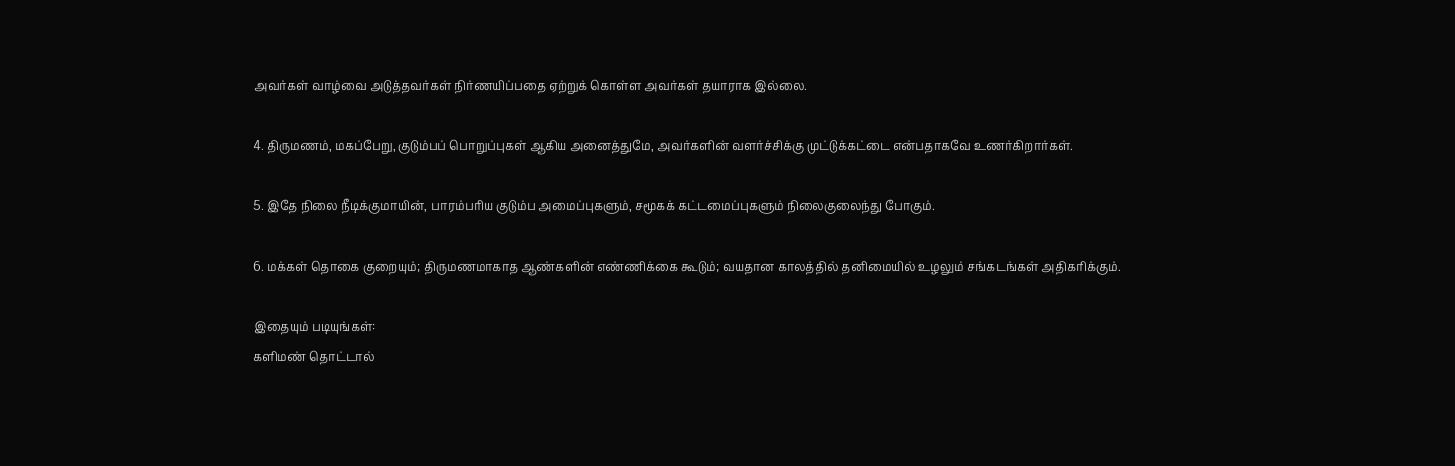அவர்கள் வாழ்வை அடுத்தவர்கள் நிர்ணயிப்பதை ஏற்றுக் கொள்ள அவர்கள் தயாராக இல்லை.

4. திருமணம், மகப்பேறு, குடும்பப் பொறுப்புகள் ஆகிய அனைத்துமே, அவர்களின் வளர்ச்சிக்கு முட்டுக்கட்டை என்பதாகவே உணர்கிறார்கள்.

5. இதே நிலை நீடிக்குமாயின், பாரம்பரிய குடும்ப அமைப்புகளும், சமூகக் கட்டமைப்புகளும் நிலைகுலைந்து போகும்.

6. மக்கள் தொகை குறையும்; திருமணமாகாத ஆண்களின் எண்ணிக்கை கூடும்; வயதான காலத்தில் தனிமையில் உழலும் சங்கடங்கள் அதிகரிக்கும்.

இதையும் படியுங்கள்:
களிமண் தொட்டால்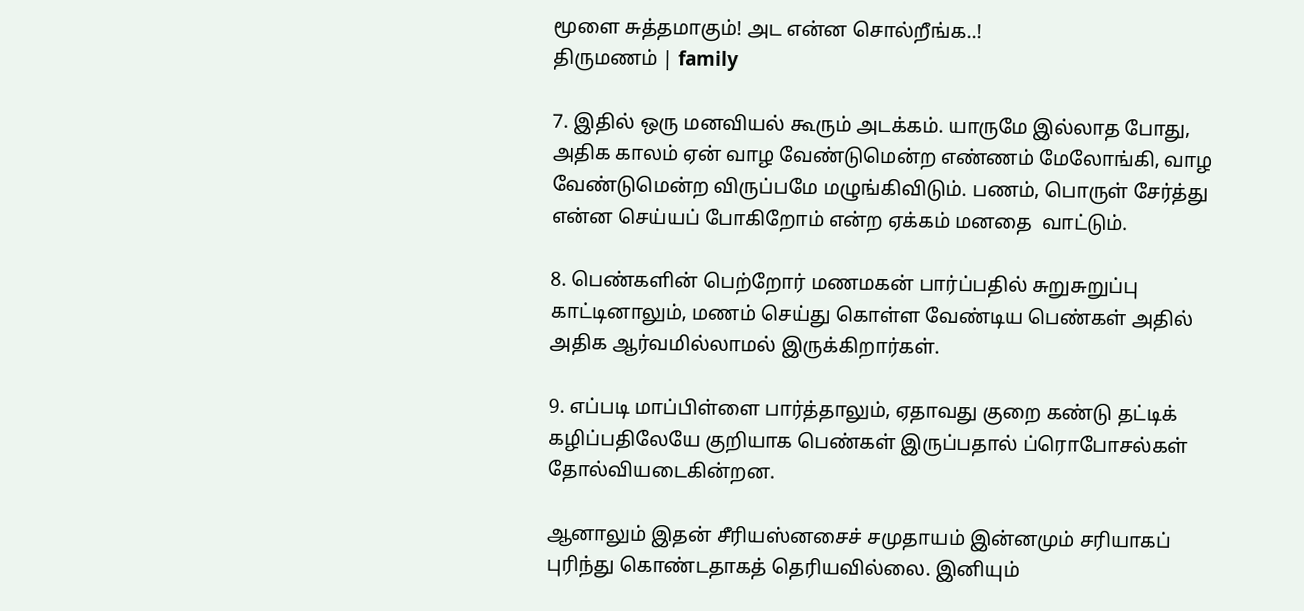மூளை சுத்தமாகும்! அட என்ன சொல்றீங்க..!
திருமணம் | family

7. இதில் ஒரு மனவியல் கூரும் அடக்கம். யாருமே இல்லாத போது, அதிக காலம் ஏன் வாழ வேண்டுமென்ற எண்ணம் மேலோங்கி, வாழ வேண்டுமென்ற விருப்பமே மழுங்கிவிடும். பணம், பொருள் சேர்த்து என்ன செய்யப் போகிறோம் என்ற ஏக்கம் மனதை  வாட்டும்.

8. பெண்களின் பெற்றோர் மணமகன் பார்ப்பதில் சுறுசுறுப்பு காட்டினாலும், மணம் செய்து கொள்ள வேண்டிய பெண்கள் அதில் அதிக ஆர்வமில்லாமல் இருக்கிறார்கள்.

9. எப்படி மாப்பிள்ளை பார்த்தாலும், ஏதாவது குறை கண்டு தட்டிக் கழிப்பதிலேயே குறியாக பெண்கள் இருப்பதால் ப்ரொபோசல்கள் தோல்வியடைகின்றன.

ஆனாலும் இதன் சீரியஸ்னசைச் சமுதாயம் இன்னமும் சரியாகப் புரிந்து கொண்டதாகத் தெரியவில்லை. இனியும்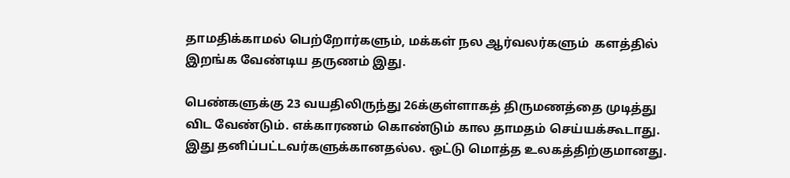தாமதிக்காமல் பெற்றோர்களும், மக்கள் நல ஆர்வலர்களும்  களத்தில் இறங்க வேண்டிய தருணம் இது.

பெண்களுக்கு 23 வயதிலிருந்து 26க்குள்ளாகத் திருமணத்தை முடித்து விட வேண்டும். எக்காரணம் கொண்டும் கால தாமதம் செய்யக்கூடாது. இது தனிப்பட்டவர்களுக்கானதல்ல. ஒட்டு மொத்த உலகத்திற்குமானது.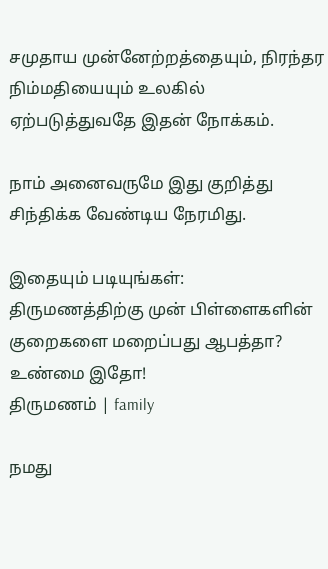சமுதாய முன்னேற்றத்தையும், நிரந்தர நிம்மதியையும் உலகில் ஏற்படுத்துவதே இதன் நோக்கம்.

நாம் அனைவருமே இது குறித்து சிந்திக்க வேண்டிய நேரமிது.

இதையும் படியுங்கள்:
திருமணத்திற்கு முன் பிள்ளைகளின் குறைகளை மறைப்பது ஆபத்தா? உண்மை இதோ!
திருமணம் | family

நமது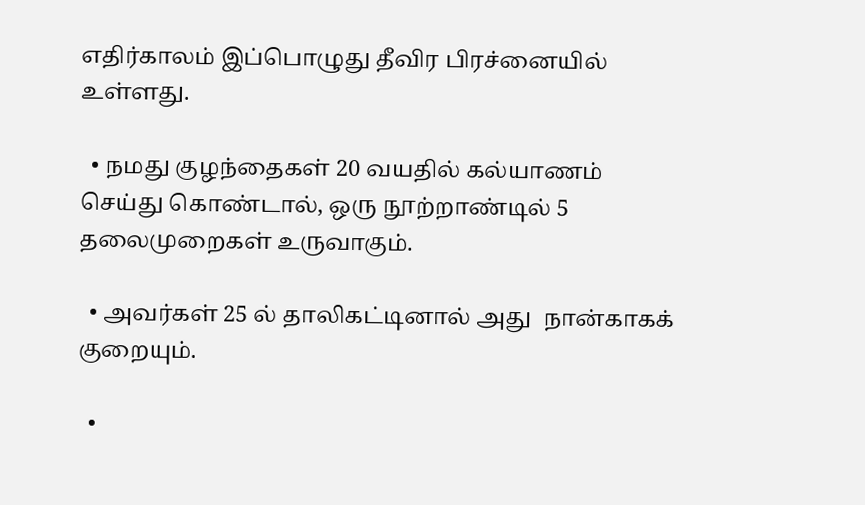எதிர்காலம் இப்பொழுது தீவிர பிரச்னையில் உள்ளது.

  • நமது குழந்தைகள் 20 வயதில் கல்யாணம் செய்து கொண்டால், ஒரு நூற்றாண்டில் 5 தலைமுறைகள் உருவாகும்.

  • அவர்கள் 25 ல் தாலிகட்டினால் அது  நான்காகக் குறையும்.

  •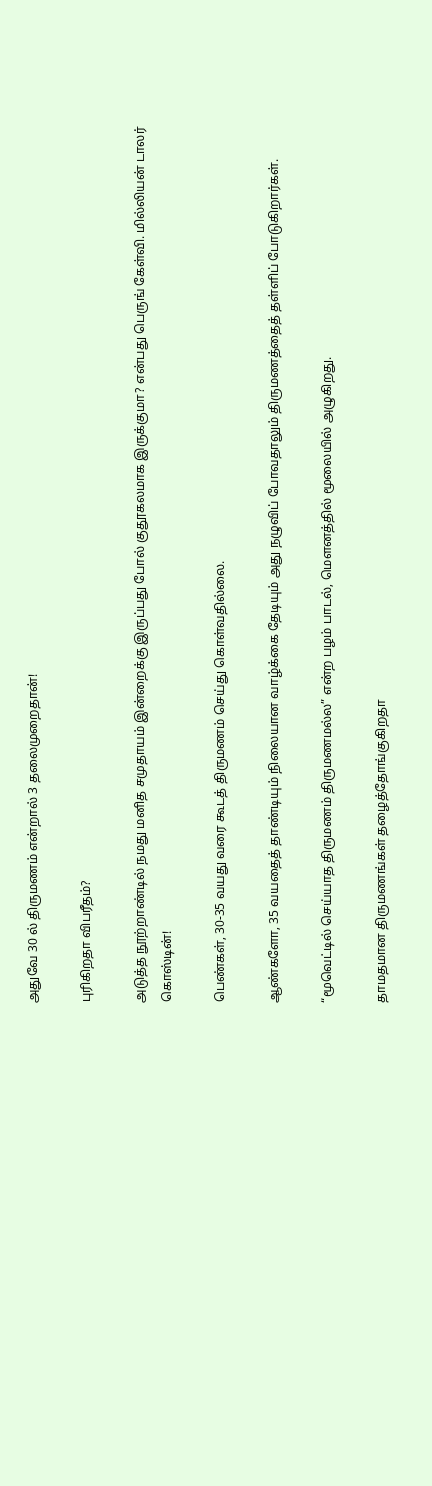அதுவே 30 ல் திருமணம் என்றால் 3 தலைமுறைதான்!

புரிகிறதா விபரீதம்?

அடுத்த நூற்றாண்டில் நமது மனித சமுதாயம் இன்றைக்கு இருப்பது போல் குதூகலமாக இருக்குமா? என்பது பெருங் கேள்வி. மில்லியன் டாலர் கொஸ்டின்!

பெண்கள், 30-35 வயது வரை கூடத் திருமணம் செய்து கொள்வதில்லை.

ஆண்களோ, 35 வயதைத் தாண்டியும் நிலையான வாழ்க்கை தேடியும் அது நழுவிப் போவதாலும் திருமணத்தைத் தள்ளிப் போடுகிறார்கள்.

“மூவெட்டில் செய்யாத திருமணம் திருமணமல்ல” என்ற பழம் பாடல், மௌனத்தில் மூலையில் அழுகிறது.

தாமதமான திருமணங்கள் தழைத்தோங்குகிறதா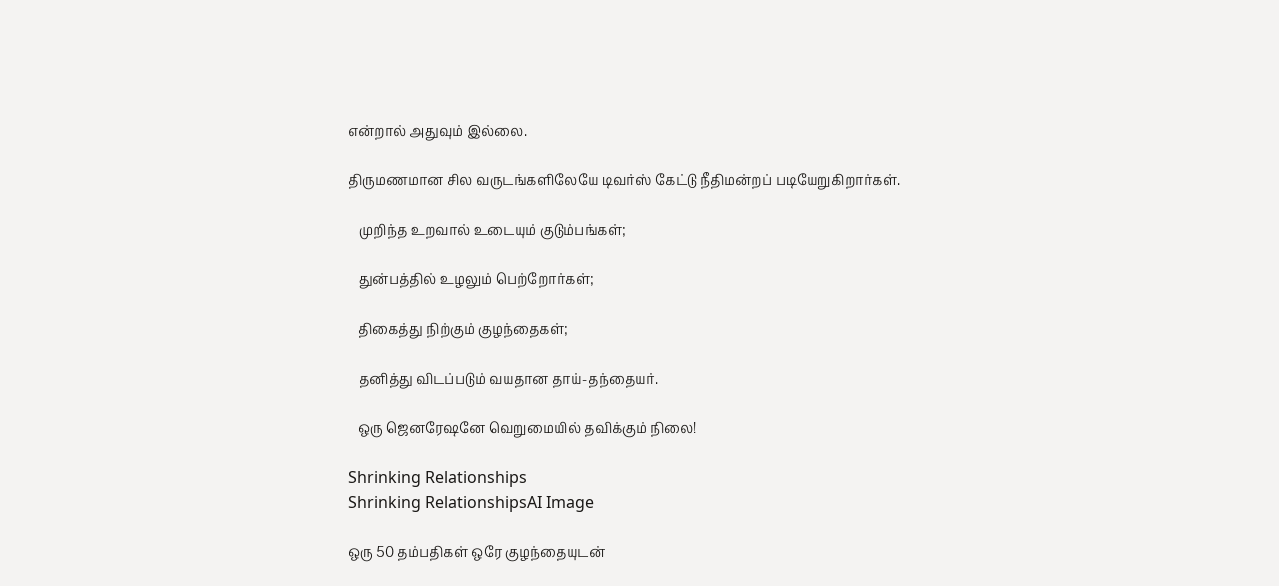என்றால் அதுவும் இல்லை.

திருமணமான சில வருடங்களிலேயே டிவர்ஸ் கேட்டு நீதிமன்றப் படியேறுகிறார்கள்.

   முறிந்த உறவால் உடையும் குடும்பங்கள்;

   துன்பத்தில் உழலும் பெற்றோர்கள்;

   திகைத்து நிற்கும் குழந்தைகள்;

   தனித்து விடப்படும் வயதான தாய்-தந்தையர்.

   ஒரு ஜெனரேஷனே வெறுமையில் தவிக்கும் நிலை!

Shrinking Relationships
Shrinking RelationshipsAI Image

ஒரு 50 தம்பதிகள் ஒரே குழந்தையுடன்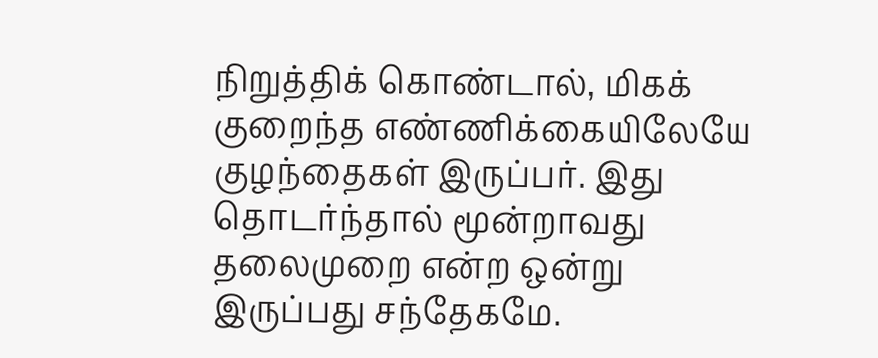நிறுத்திக் கொண்டால், மிகக் குறைந்த எண்ணிக்கையிலேயே குழந்தைகள் இருப்பர். இது தொடர்ந்தால் மூன்றாவது தலைமுறை என்ற ஒன்று இருப்பது சந்தேகமே.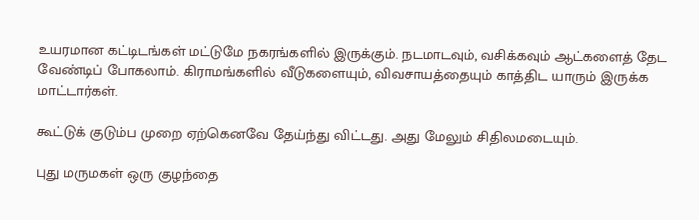உயரமான கட்டிடங்கள் மட்டுமே நகரங்களில் இருக்கும். நடமாடவும், வசிக்கவும் ஆட்களைத் தேட வேண்டிப் போகலாம். கிராமங்களில் வீடுகளையும், விவசாயத்தையும் காத்திட யாரும் இருக்க மாட்டார்கள்.

கூட்டுக் குடும்ப முறை ஏற்கெனவே தேய்ந்து விட்டது. அது மேலும் சிதிலமடையும்.

புது மருமகள் ஒரு குழந்தை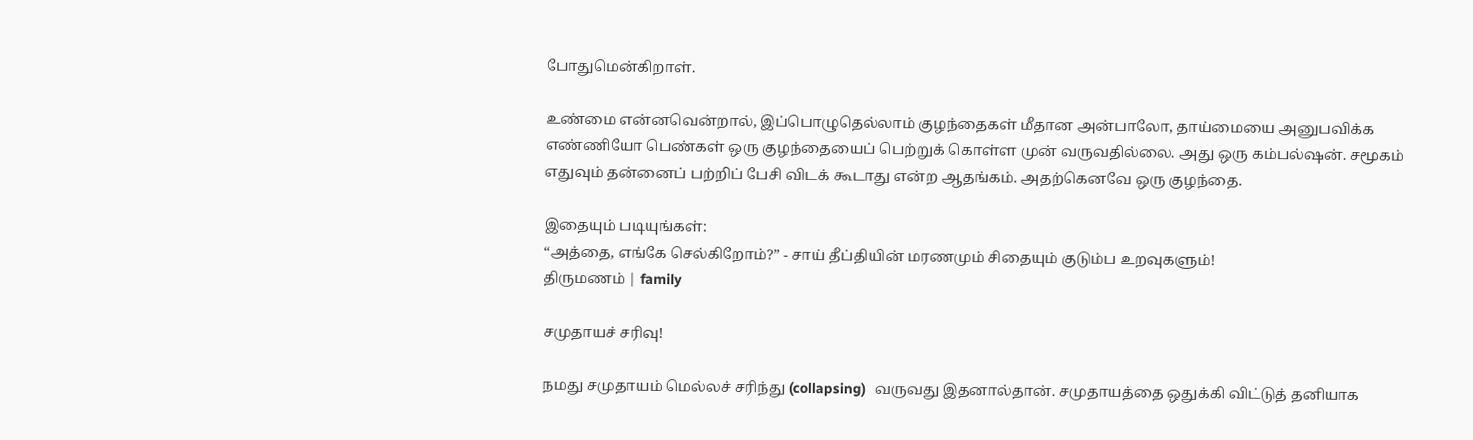போதுமென்கிறாள்.

உண்மை என்னவென்றால், இப்பொழுதெல்லாம் குழந்தைகள் மீதான அன்பாலோ, தாய்மையை அனுபவிக்க எண்ணியோ பெண்கள் ஒரு குழந்தையைப் பெற்றுக் கொள்ள முன் வருவதில்லை. அது ஒரு கம்பல்ஷன். சமூகம் எதுவும் தன்னைப் பற்றிப் பேசி விடக் கூடாது என்ற ஆதங்கம். அதற்கெனவே ஒரு குழந்தை.

இதையும் படியுங்கள்:
“அத்தை, எங்கே செல்கிறோம்?” - சாய் தீப்தியின் மரணமும் சிதையும் குடும்ப உறவுகளும்!
திருமணம் | family

சமுதாயச் சரிவு!

நமது சமுதாயம் மெல்லச் சரிந்து (collapsing)  வருவது இதனால்தான். சமுதாயத்தை ஒதுக்கி விட்டுத் தனியாக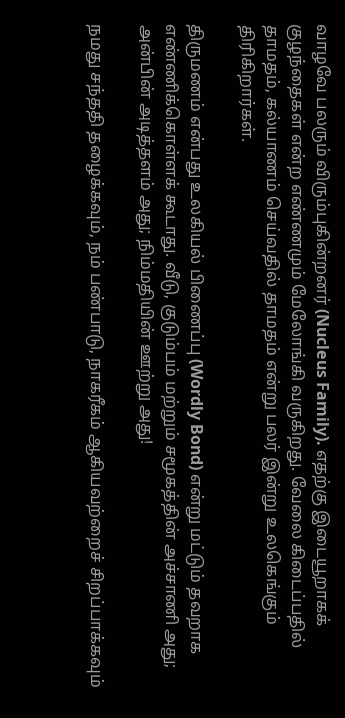வாழவே பலரும் விரும்புகின்றனர் (Nucleus Family). எதற்கு இடையூறாகக் குழந்தைகள் என்ற எண்ணமும் மேலோங்கி வருகிறது. வேலை கிடைப்பதில் தாமதம், கல்யாணம் செய்வதில் தாமதம் என்று பலர் இன்று உலகெங்கும் திரிகிறார்கள்.

திருமணம் என்பது உலகியல் பிணைப்பு (Wordly Bond) என்று மட்டும் தவறாக எண்ணிக்கொள்ளக் கூடாது. வீடு, குடும்பம் மற்றும் சமூகத்தின் அச்சாணி அது; அன்பின் அடித்தளம் அது; நிம்மதியின் ஊற்று அது!

நமது சந்ததி தழைக்கவும், நம் பண்பாடு, நாகரீகம் ஆகியவற்றைச் சிறப்பாக்கவும்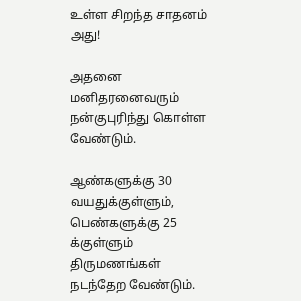உள்ள சிறந்த சாதனம் அது!

அதனை மனிதரனைவரும் நன்குபுரிந்து கொள்ள வேண்டும்.

ஆண்களுக்கு 30 வயதுக்குள்ளும், பெண்களுக்கு 25 க்குள்ளும் திருமணங்கள் நடந்தேற வேண்டும்.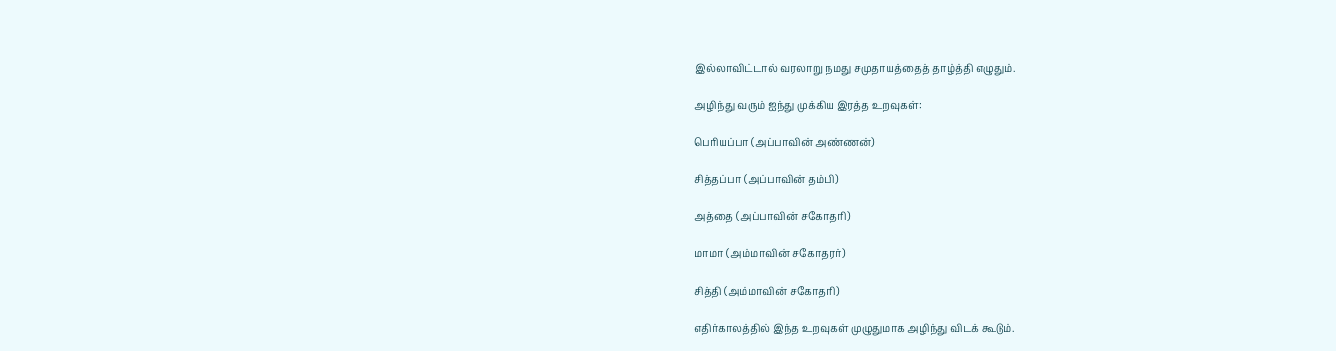இல்லாவிட்டால் வரலாறு நமது சமுதாயத்தைத் தாழ்த்தி எழுதும்.

அழிந்து வரும் ஐந்து முக்கிய இரத்த உறவுகள்:

பெரியப்பா (அப்பாவின் அண்ணன்)

சித்தப்பா (அப்பாவின் தம்பி)

அத்தை (அப்பாவின் சகோதரி)

மாமா (அம்மாவின் சகோதரர்)

சித்தி (அம்மாவின் சகோதரி)

எதிர்காலத்தில் இந்த உறவுகள் முழுதுமாக அழிந்து விடக் கூடும்.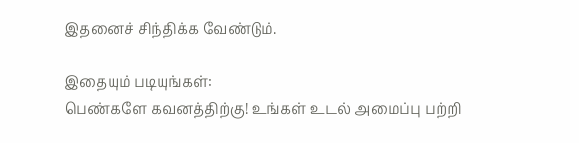இதனைச் சிந்திக்க வேண்டும்.

இதையும் படியுங்கள்:
பெண்களே கவனத்திற்கு! உங்கள் உடல் அமைப்பு பற்றி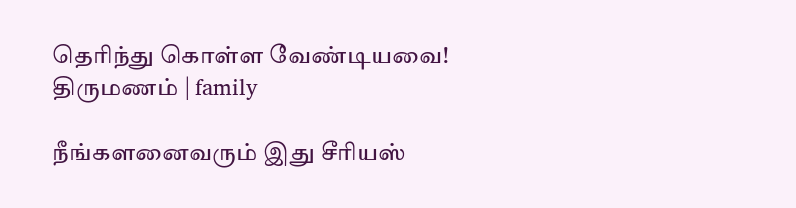தெரிந்து கொள்ள வேண்டியவை!
திருமணம் | family

நீங்களனைவரும் இது சீரியஸ்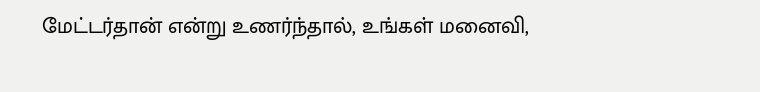மேட்டர்தான் என்று உணர்ந்தால், உங்கள் மனைவி,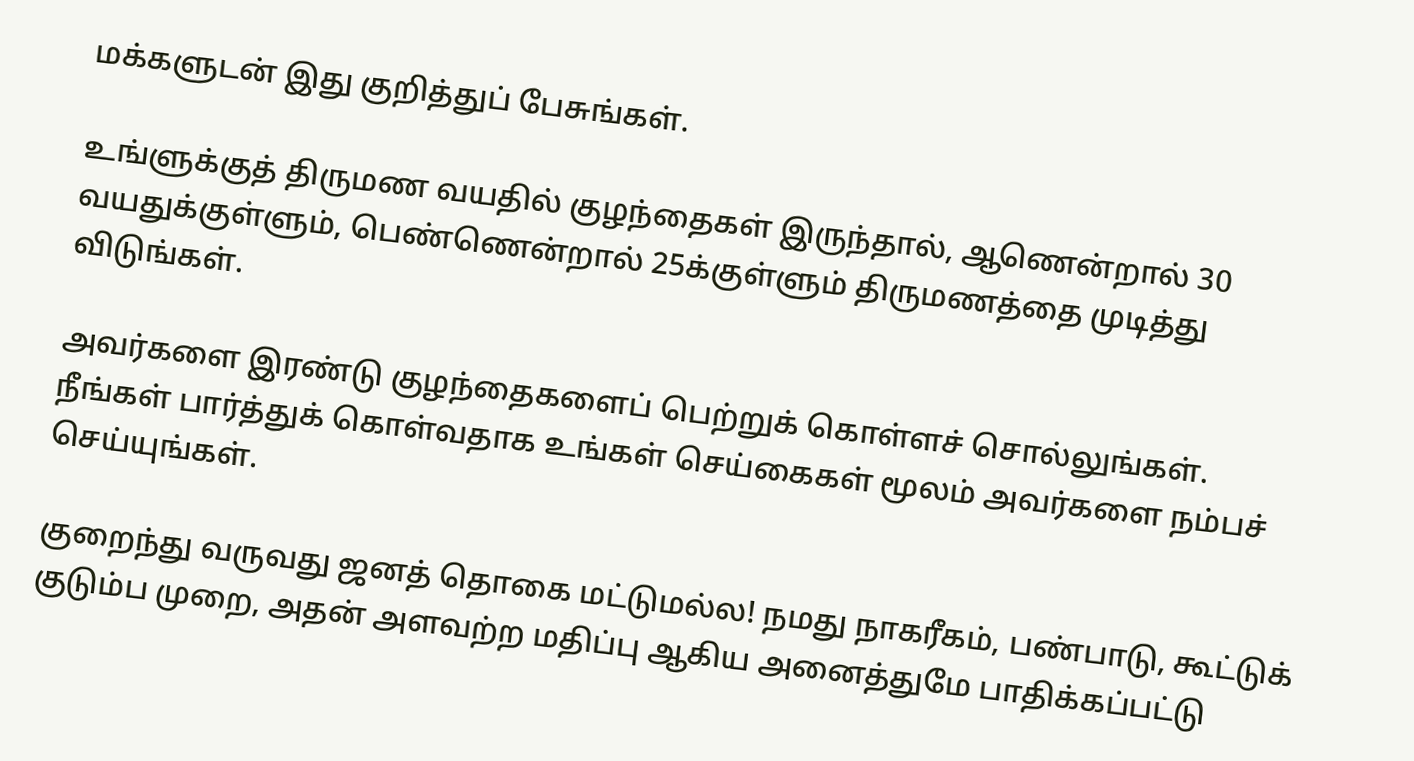மக்களுடன் இது குறித்துப் பேசுங்கள்.

உங்ளுக்குத் திருமண வயதில் குழந்தைகள் இருந்தால், ஆணென்றால் 30 வயதுக்குள்ளும், பெண்ணென்றால் 25க்குள்ளும் திருமணத்தை முடித்து விடுங்கள்.

அவர்களை இரண்டு குழந்தைகளைப் பெற்றுக் கொள்ளச் சொல்லுங்கள். நீங்கள் பார்த்துக் கொள்வதாக உங்கள் செய்கைகள் மூலம் அவர்களை நம்பச் செய்யுங்கள்.

குறைந்து வருவது ஜனத் தொகை மட்டுமல்ல! நமது நாகரீகம், பண்பாடு, கூட்டுக் குடும்ப முறை, அதன் அளவற்ற மதிப்பு ஆகிய அனைத்துமே பாதிக்கப்பட்டு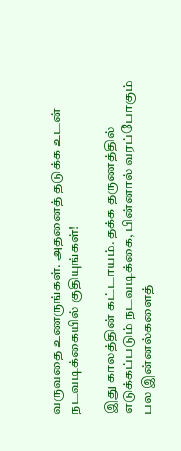வருவதை உணருங்கள். அதனைத் தடுக்க உடன் நடவடிக்கையில் குதியுங்கள்!

இது காலத்தின் கட்டாயம். தக்க தருணத்தில் எடுக்கப்படும் நடவடிக்கை, பின்னால் வரப்போகும் பல இன்னல்களைத்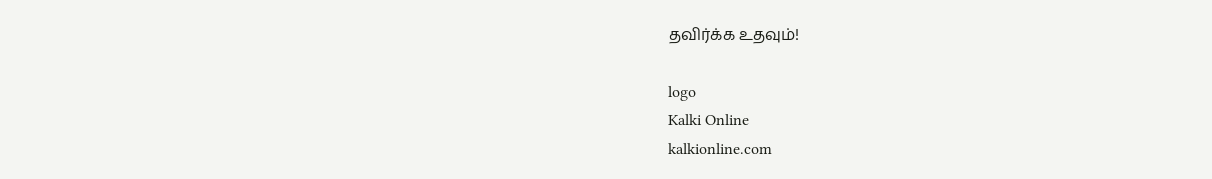தவிர்க்க உதவும்!

logo
Kalki Online
kalkionline.com